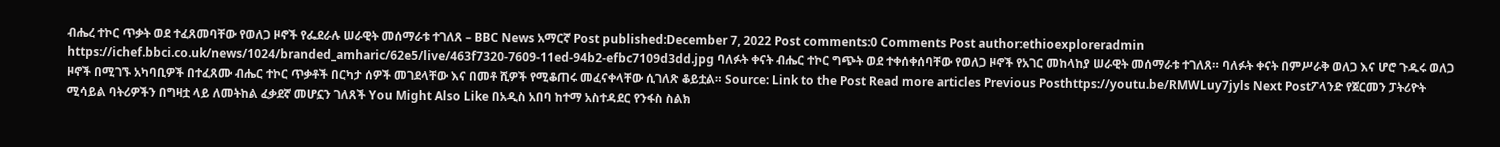ብሔረ ተኮር ጥቃት ወደ ተፈጸመባቸው የወለጋ ዞኖች የፌደራሉ ሠራዊት መሰማራቱ ተገለጸ – BBC News አማርኛ Post published:December 7, 2022 Post comments:0 Comments Post author:ethioexploreradmin https://ichef.bbci.co.uk/news/1024/branded_amharic/62e5/live/463f7320-7609-11ed-94b2-efbc7109d3dd.jpg ባለፉት ቀናት ብሔር ተኮር ግጭት ወደ ተቀሰቀሰባቸው የወለጋ ዞኖች የአገር መከላከያ ሠራዊት መሰማራቱ ተገለጸ። ባለፉት ቀናት በምሥራቅ ወለጋ እና ሆሮ ጉዱሩ ወለጋ ዞኖች በሚገኙ አካባቢዎች በተፈጸሙ ብሔር ተኮር ጥቃቶች በርካታ ሰዎች መገደላቸው እና በመቶ ሺዎች የሚቆጠሩ መፈናቀላቸው ሲገለጽ ቆይቷል። Source: Link to the Post Read more articles Previous Posthttps://youtu.be/RMWLuy7jyls Next Postፖላንድ የጀርመን ፓትሪዮት ሚሳይል ባትሪዎችን በግዛቷ ላይ ለመትከል ፈቃደኛ መሆኗን ገለጸች You Might Also Like በአዲስ አበባ ከተማ አስተዳደር የንፋስ ስልክ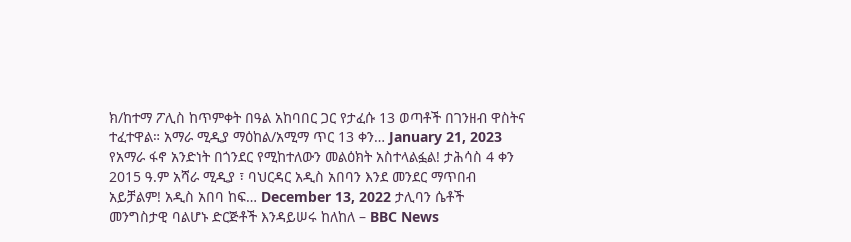ክ/ከተማ ፖሊስ ከጥምቀት በዓል አከባበር ጋር የታፈሱ 13 ወጣቶች በገንዘብ ዋስትና ተፈተዋል። አማራ ሚዲያ ማዕከል/አሚማ ጥር 13 ቀን… January 21, 2023 የአማራ ፋኖ አንድነት በጎንደር የሚከተለውን መልዕክት አስተላልፏል! ታሕሳስ 4 ቀን 2015 ዓ.ም አሻራ ሚዲያ ፣ ባህርዳር አዲስ አበባን እንደ መንደር ማጥበብ አይቻልም! አዲስ አበባ ከፍ… December 13, 2022 ታሊባን ሴቶች መንግስታዊ ባልሆኑ ድርጅቶች እንዳይሠሩ ከለከለ – BBC News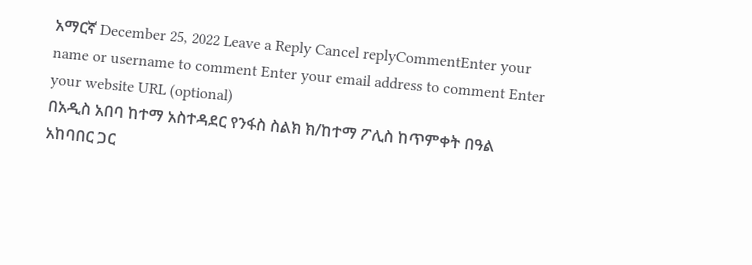አማርኛ December 25, 2022 Leave a Reply Cancel replyCommentEnter your name or username to comment Enter your email address to comment Enter your website URL (optional)
በአዲስ አበባ ከተማ አስተዳደር የንፋስ ስልክ ክ/ከተማ ፖሊስ ከጥምቀት በዓል አከባበር ጋር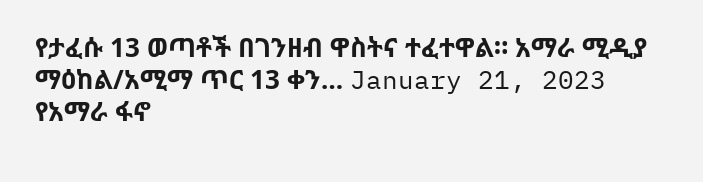የታፈሱ 13 ወጣቶች በገንዘብ ዋስትና ተፈተዋል። አማራ ሚዲያ ማዕከል/አሚማ ጥር 13 ቀን… January 21, 2023
የአማራ ፋኖ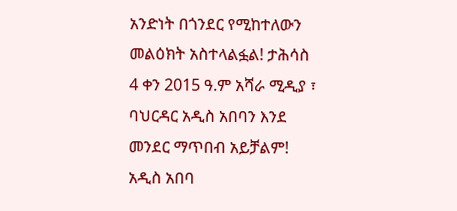አንድነት በጎንደር የሚከተለውን መልዕክት አስተላልፏል! ታሕሳስ 4 ቀን 2015 ዓ.ም አሻራ ሚዲያ ፣ ባህርዳር አዲስ አበባን እንደ መንደር ማጥበብ አይቻልም! አዲስ አበባ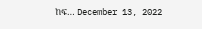ከፍ… December 13, 2022